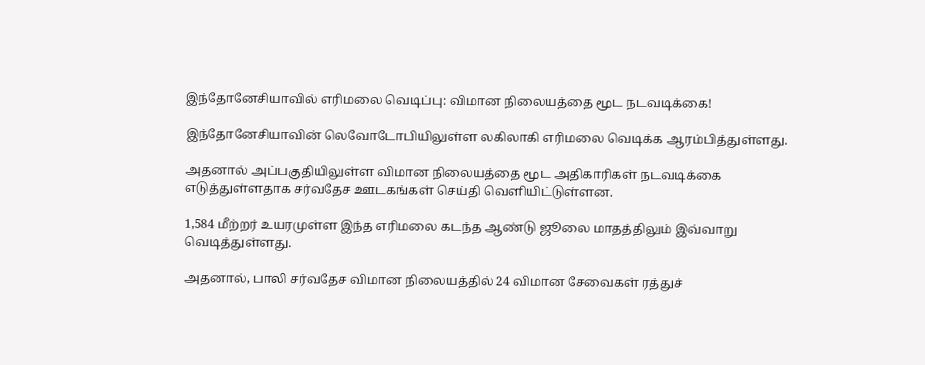இந்தோனேசியாவில் எரிமலை வெடிப்பு: விமான நிலையத்தை மூட நடவடிக்கை!

இந்தோனேசியாவின் லெவோடோபியிலுள்ள லகிலாகி எரிமலை வெடிக்க ஆரம்பித்துள்ளது.

அதனால் அப்பகுதியிலுள்ள விமான நிலையத்தை மூட அதிகாரிகள் நடவடிக்கை எடுத்துள்ளதாக சர்வதேச ஊடகங்கள் செய்தி வெளியிட்டுள்ளன.

1,584 மீற்றர் உயரமுள்ள இந்த எரிமலை கடந்த ஆண்டு ஜூலை மாதத்திலும் இவ்வாறு வெடித்துள்ளது.

அதனால், பாலி சர்வதேச விமான நிலையத்தில் 24 விமான சேவைகள் ரத்துச்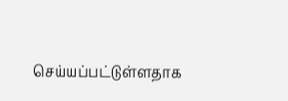செய்யப்பட்டுள்ளதாக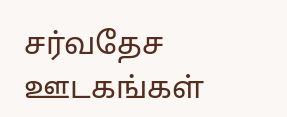சர்வதேச ஊடகங்கள்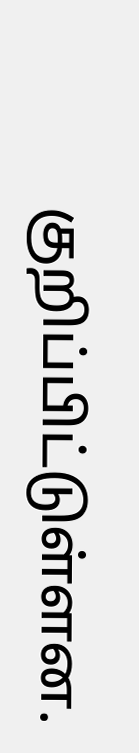குறிப்பிட்டுள்ளன.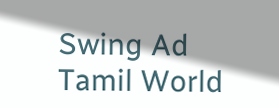Swing Ad
Tamil World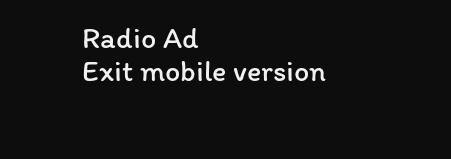Radio Ad
Exit mobile version